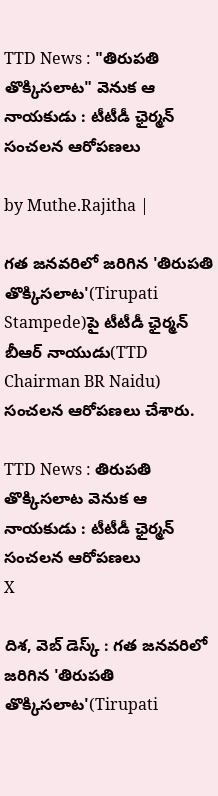TTD News : "తిరుపతి తొక్కిసలాట" వెనుక ఆ నాయకుడు : టీటీడీ ఛైర్మన్ సంచలన ఆరోపణలు

by Muthe.Rajitha |

గత జనవరిలో జరిగిన 'తిరుపతి తొక్కిసలాట'(Tirupati Stampede)పై టీటీడీ ఛైర్మన్ బీఆర్ నాయుడు(TTD Chairman BR Naidu) సంచలన ఆరోపణలు చేశారు.

TTD News : తిరుపతి తొక్కిసలాట వెనుక ఆ నాయకుడు : టీటీడీ ఛైర్మన్ సంచలన ఆరోపణలు
X

దిశ, వెబ్ డెస్క్ : గత జనవరిలో జరిగిన 'తిరుపతి తొక్కిసలాట'(Tirupati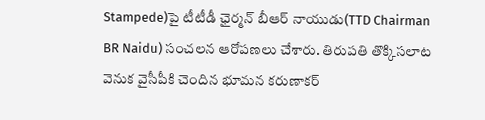Stampede)పై టీటీడీ ఛైర్మన్ బీఆర్ నాయుడు(TTD Chairman BR Naidu) సంచలన ఆరోపణలు చేశారు. తిరుపతి తొక్కిసలాట వెనుక వైసీపీకి చెందిన భూమన కరుణాకర్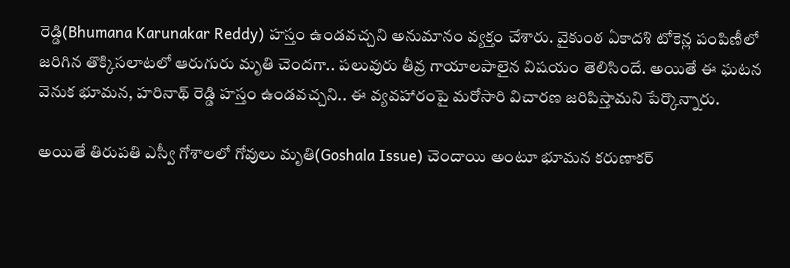రెడ్డి(Bhumana Karunakar Reddy) హస్తం ఉండవచ్చని అనుమానం వ్యక్తం చేశారు. వైకుంఠ ఏకాదశి టోకెన్ల పంపిణీలో జరిగిన తొక్కిసలాటలో ఆరుగురు మృతి చెందగా.. పలువురు తీవ్ర గాయాలపాలైన విషయం తెలిసిందే. అయితే ఈ ఘటన వెనుక భూమన, హరినాథ్ రెడ్డి హస్తం ఉండవచ్చని.. ఈ వ్యవహారంపై మరోసారి విచారణ జరిపిస్తామని పేర్కొన్నారు.

అయితే తిరుపతి ఎస్వీ గోశాలలో గోవులు మృతి(Goshala Issue) చెందాయి అంటూ భూమన కరుణాకర్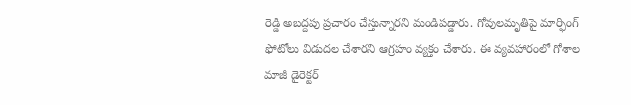రెడ్డి అబద్దపు ప్రచారం చేస్తున్నారని మండిపడ్డారు. గోవులమృతిపై మార్ఫింగ్ ఫోటోలు విడుదల చేశారని ఆగ్రహం వ్యక్తం చేశారు. ఈ వ్యవహారంలో గోశాల మాజీ డైరెక్టర్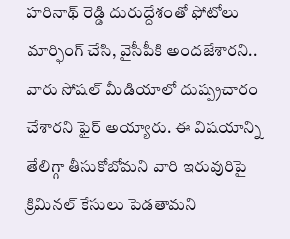హరినాథ్ రెడ్డి దురుద్దేశంతో ఫోటోలు మార్ఫింగ్ చేసి, వైసీపీకి అందజేశారని.. వారు సోషల్ మీడియాలో దుష్ప్రచారం చేశారని ఫైర్ అయ్యారు. ఈ విషయాన్ని తేలిగ్గా తీసుకోబోమని వారి ఇరువురిపై క్రిమినల్ కేసులు పెడతామని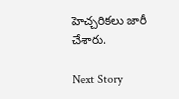హెచ్చరికలు జారీ చేశారు.

Next Story